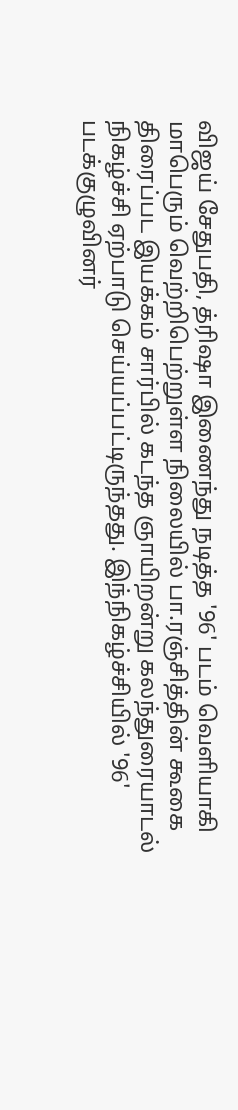விஜய் சேதுபதி, த்ரிஷா இணைந்து நடித்த '96' படம் வெளியாகி மாபெரும் வெற்றிபெற்றுள்ள நிலையில் பா.ரஞ்சித்தின் கூகை திரைப்பட இயக்கம் சார்பில் கடந்த ஞாயிறன்று கலந்துரையாடல் நிகழ்ச்சி ஏற்பாடு செய்யப்பட்டிருந்தது. இந்நிகழ்ச்சியில் '96' படக்குழுவினர்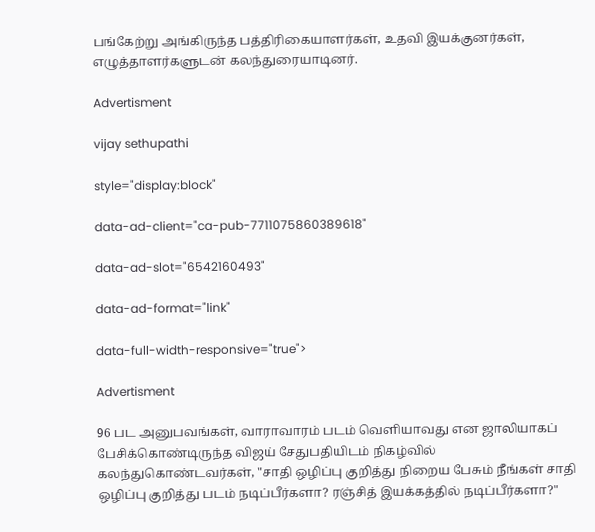பங்கேற்று அங்கிருந்த பத்திரிகையாளர்கள், உதவி இயக்குனர்கள், எழுத்தாளர்களுடன் கலந்துரையாடினர்.

Advertisment

vijay sethupathi

style="display:block"

data-ad-client="ca-pub-7711075860389618"

data-ad-slot="6542160493"

data-ad-format="link"

data-full-width-responsive="true">

Advertisment

96 பட அனுபவங்கள், வாராவாரம் படம் வெளியாவது என ஜாலியாகப் பேசிக்கொண்டிருந்த விஜய் சேதுபதியிடம் நிகழ்வில் கலந்துகொண்டவர்கள், "சாதி ஒழிப்பு குறித்து நிறைய பேசும் நீங்கள் சாதி ஒழிப்பு குறித்து படம் நடிப்பீர்களா? ரஞ்சித் இயக்கத்தில் நடிப்பீர்களா?"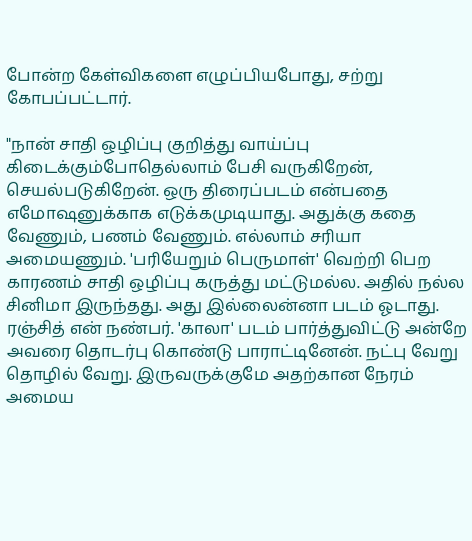போன்ற கேள்விகளை எழுப்பியபோது, சற்று கோபப்பட்டார்.

"நான் சாதி ஒழிப்பு குறித்து வாய்ப்பு கிடைக்கும்போதெல்லாம் பேசி வருகிறேன், செயல்படுகிறேன். ஒரு திரைப்படம் என்பதை எமோஷனுக்காக எடுக்கமுடியாது. அதுக்கு கதை வேணும், பணம் வேணும். எல்லாம் சரியா அமையணும். 'பரியேறும் பெருமாள்' வெற்றி பெற காரணம் சாதி ஒழிப்பு கருத்து மட்டுமல்ல. அதில் நல்ல சினிமா இருந்தது. அது இல்லைன்னா படம் ஓடாது. ரஞ்சித் என் நண்பர். 'காலா' படம் பார்த்துவிட்டு அன்றே அவரை தொடர்பு கொண்டு பாராட்டினேன். நட்பு வேறு தொழில் வேறு. இருவருக்குமே அதற்கான நேரம் அமைய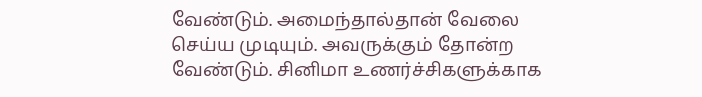வேண்டும். அமைந்தால்தான் வேலை செய்ய முடியும். அவருக்கும் தோன்ற வேண்டும். சினிமா உணர்ச்சிகளுக்காக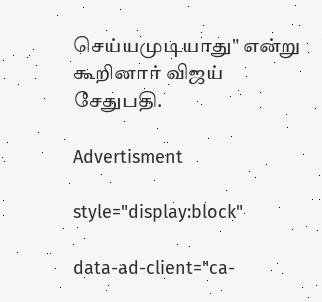செய்யமுடியாது" என்று கூறினார் விஜய் சேதுபதி.

Advertisment

style="display:block"

data-ad-client="ca-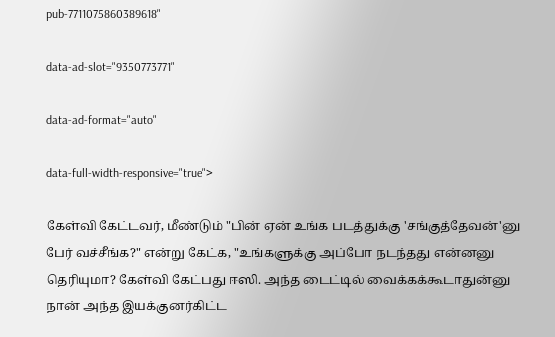pub-7711075860389618"

data-ad-slot="9350773771"

data-ad-format="auto"

data-full-width-responsive="true">

கேள்வி கேட்டவர், மீண்டும் "பின் ஏன் உங்க படத்துக்கு 'சங்குத்தேவன்'னு பேர் வச்சீங்க?" என்று கேட்க, "உங்களுக்கு அப்போ நடந்தது என்னனு தெரியுமா? கேள்வி கேட்பது ஈஸி. அந்த டைட்டில் வைக்கக்கூடாதுன்னு நான் அந்த இயக்குனர்கிட்ட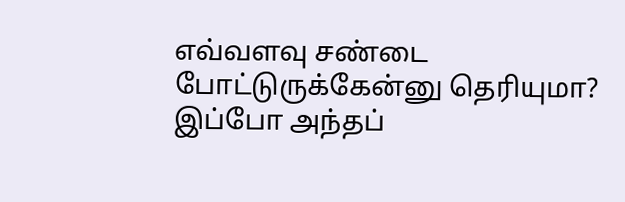எவ்வளவு சண்டை போட்டுருக்கேன்னு தெரியுமா? இப்போ அந்தப்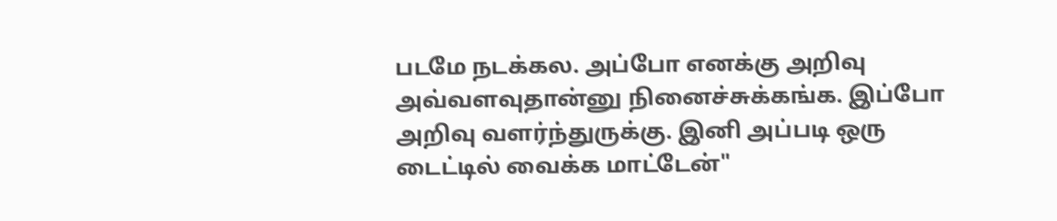படமே நடக்கல. அப்போ எனக்கு அறிவு அவ்வளவுதான்னு நினைச்சுக்கங்க. இப்போ அறிவு வளர்ந்துருக்கு. இனி அப்படி ஒரு டைட்டில் வைக்க மாட்டேன்"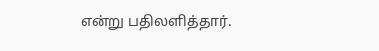என்று பதிலளித்தார்.